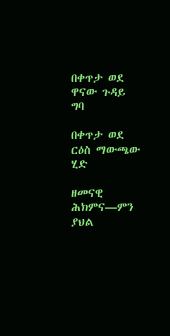በቀጥታ ወደ ዋናው ጉዳይ ግባ

በቀጥታ ወደ ርዕስ ማውጫው ሂድ

ዘመናዊ ሕክምና—ምን ያህል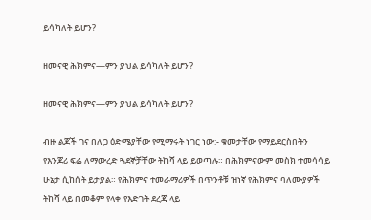ይሳካለት ይሆን?

ዘመናዊ ሕክምና—ምን ያህል ይሳካለት ይሆን?

ዘመናዊ ሕክምና—ምን ያህል ይሳካለት ይሆን?

ብዙ ልጆች ገና በለጋ ዕድሜያቸው የሚማሩት ነገር ነው:- ቁመታቸው የማይደርስበትን የእንጆሪ ፍሬ ለማውረድ ጓደኞቻቸው ትከሻ ላይ ይወጣሉ። በሕክምናውም መስክ ተመሳሳይ ሁኔታ ሲከሰት ይታያል። የሕክምና ተመራማሪዎች በጥንቶቹ ዝነኛ የሕክምና ባለሙያዎች ትከሻ ላይ በመቆም የላቀ የእድገት ደረጃ ላይ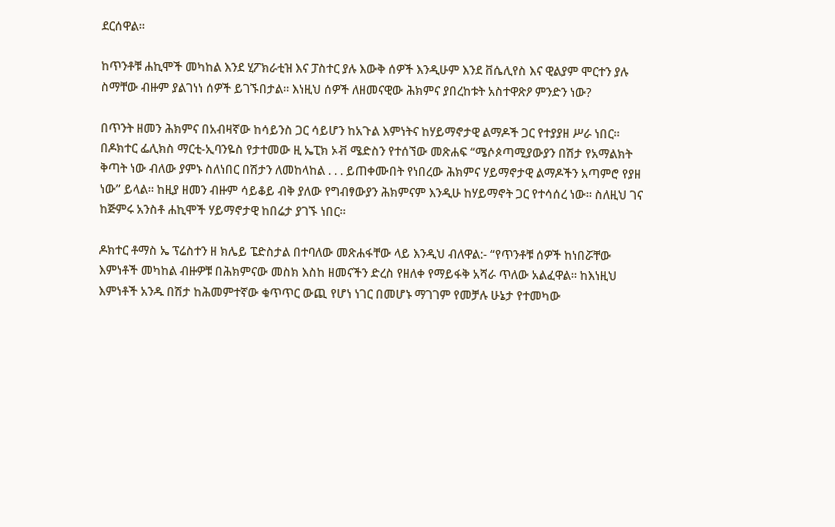ደርሰዋል።

ከጥንቶቹ ሐኪሞች መካከል እንደ ሂፖክራቲዝ እና ፓስተር ያሉ እውቅ ሰዎች እንዲሁም እንደ ቨሴሊየስ እና ዊልያም ሞርተን ያሉ ስማቸው ብዙም ያልገነነ ሰዎች ይገኙበታል። እነዚህ ሰዎች ለዘመናዊው ሕክምና ያበረከቱት አስተዋጽዖ ምንድን ነው?

በጥንት ዘመን ሕክምና በአብዛኛው ከሳይንስ ጋር ሳይሆን ከአጉል እምነትና ከሃይማኖታዊ ልማዶች ጋር የተያያዘ ሥራ ነበር። በዶክተር ፌሊክስ ማርቲ-ኢባንዬስ የታተመው ዚ ኤፒክ ኦቭ ሜድስን የተሰኘው መጽሐፍ “ሜሶጶጣሚያውያን በሽታ የአማልክት ቅጣት ነው ብለው ያምኑ ስለነበር በሽታን ለመከላከል . . . ይጠቀሙበት የነበረው ሕክምና ሃይማኖታዊ ልማዶችን አጣምሮ የያዘ ነው” ይላል። ከዚያ ዘመን ብዙም ሳይቆይ ብቅ ያለው የግብፃውያን ሕክምናም እንዲሁ ከሃይማኖት ጋር የተሳሰረ ነው። ስለዚህ ገና ከጅምሩ አንስቶ ሐኪሞች ሃይማኖታዊ ከበሬታ ያገኙ ነበር።

ዶክተር ቶማስ ኤ ፕሬስተን ዘ ክሌይ ፔድስታል በተባለው መጽሐፋቸው ላይ እንዲህ ብለዋል:- “የጥንቶቹ ሰዎች ከነበሯቸው እምነቶች መካከል ብዙዎቹ በሕክምናው መስክ እስከ ዘመናችን ድረስ የዘለቀ የማይፋቅ አሻራ ጥለው አልፈዋል። ከእነዚህ እምነቶች አንዱ በሽታ ከሕመምተኛው ቁጥጥር ውጪ የሆነ ነገር በመሆኑ ማገገም የመቻሉ ሁኔታ የተመካው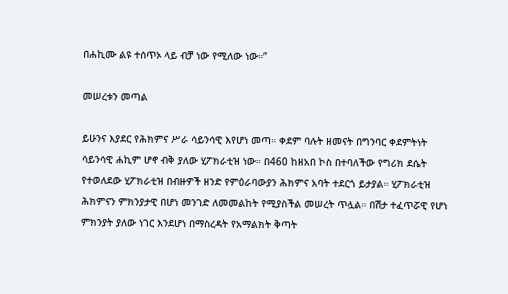በሐኪሙ ልዩ ተሰጥኦ ላይ ብቻ ነው የሚለው ነው።”

መሠረቱን መጣል

ይሁንና እያደር የሕክምና ሥራ ሳይንሳዊ እየሆነ መጣ። ቀደም ባሉት ዘመናት በግንባር ቀደምትነት ሳይንሳዊ ሐኪም ሆኖ ብቅ ያለው ሂፖክራቲዝ ነው። በ460 ከዘአበ ኮስ በተባለችው የግሪክ ደሴት የተወለደው ሂፖክራቲዝ በብዙዎች ዘንድ የምዕራባውያን ሕክምና አባት ተደርጎ ይታያል። ሂፖክራቲዝ ሕክምናን ምክንያታዊ በሆነ መንገድ ለመመልከት የሚያስችል መሠረት ጥሏል። በሽታ ተፈጥሯዊ የሆነ ምክንያት ያለው ነገር እንደሆነ በማስረዳት የአማልክት ቅጣት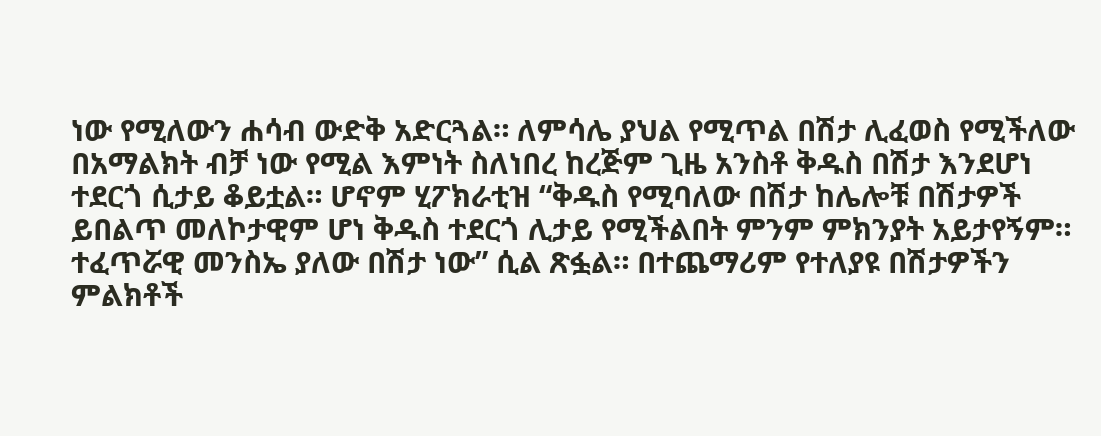ነው የሚለውን ሐሳብ ውድቅ አድርጓል። ለምሳሌ ያህል የሚጥል በሽታ ሊፈወስ የሚችለው በአማልክት ብቻ ነው የሚል እምነት ስለነበረ ከረጅም ጊዜ አንስቶ ቅዱስ በሽታ እንደሆነ ተደርጎ ሲታይ ቆይቷል። ሆኖም ሂፖክራቲዝ “ቅዱስ የሚባለው በሽታ ከሌሎቹ በሽታዎች ይበልጥ መለኮታዊም ሆነ ቅዱስ ተደርጎ ሊታይ የሚችልበት ምንም ምክንያት አይታየኝም። ተፈጥሯዊ መንስኤ ያለው በሽታ ነው” ሲል ጽፏል። በተጨማሪም የተለያዩ በሽታዎችን ምልክቶች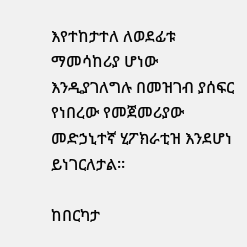እየተከታተለ ለወደፊቱ ማመሳከሪያ ሆነው እንዲያገለግሉ በመዝገብ ያሰፍር የነበረው የመጀመሪያው መድኃኒተኛ ሂፖክራቲዝ እንደሆነ ይነገርለታል።

ከበርካታ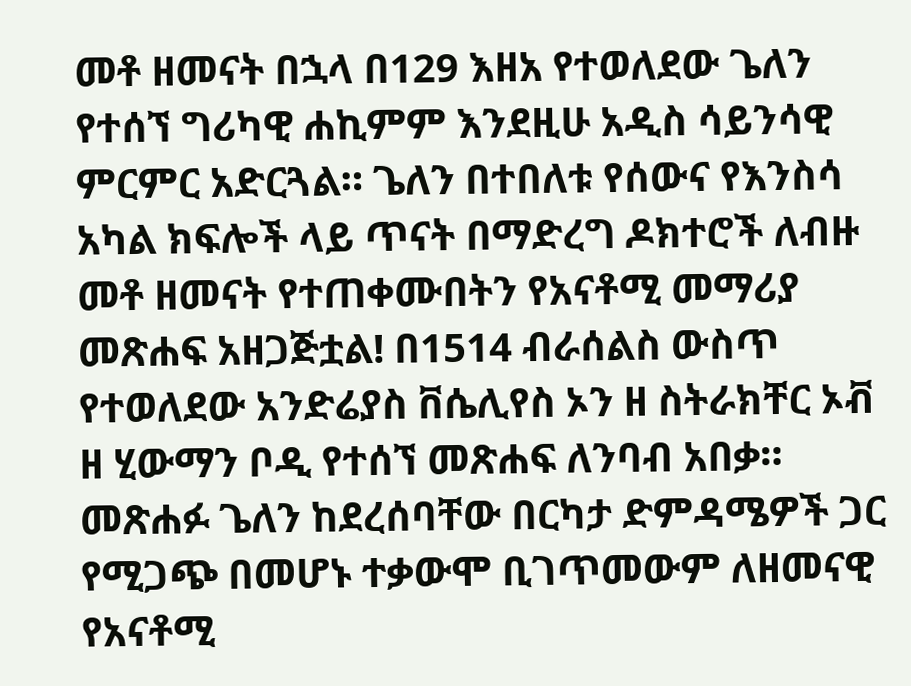መቶ ዘመናት በኋላ በ129 እዘአ የተወለደው ጌለን የተሰኘ ግሪካዊ ሐኪምም እንደዚሁ አዲስ ሳይንሳዊ ምርምር አድርጓል። ጌለን በተበለቱ የሰውና የእንስሳ አካል ክፍሎች ላይ ጥናት በማድረግ ዶክተሮች ለብዙ መቶ ዘመናት የተጠቀሙበትን የአናቶሚ መማሪያ መጽሐፍ አዘጋጅቷል! በ1514 ብራሰልስ ውስጥ የተወለደው አንድሬያስ ቨሴሊየስ ኦን ዘ ስትራክቸር ኦቭ ዘ ሂውማን ቦዲ የተሰኘ መጽሐፍ ለንባብ አበቃ። መጽሐፉ ጌለን ከደረሰባቸው በርካታ ድምዳሜዎች ጋር የሚጋጭ በመሆኑ ተቃውሞ ቢገጥመውም ለዘመናዊ የአናቶሚ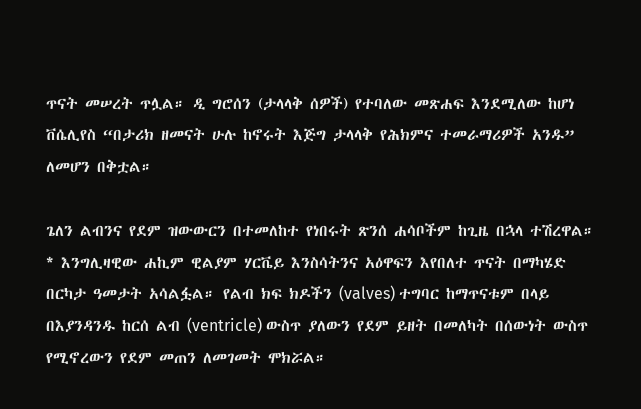ጥናት መሠረት ጥሏል። ዲ ግሮሰን (ታላላቅ ሰዎች) የተባለው መጽሐፍ እንደሚለው ከሆነ ቨሴሊየስ “በታሪክ ዘመናት ሁሉ ከኖሩት እጅግ ታላላቅ የሕክምና ተመራማሪዎች አንዱ” ለመሆን በቅቷል።

ጌለን ልብንና የደም ዝውውርን በተመለከተ የነበሩት ጽንሰ ሐሳቦችም ከጊዜ በኋላ ተሽረዋል። * እንግሊዛዊው ሐኪም ዊልያም ሃርቬይ እንስሳትንና አዕዋፍን እየበለተ ጥናት በማካሄድ በርካታ ዓመታት አሳልፏል። የልብ ክፍ ክዶችን (valves) ተግባር ከማጥናቱም በላይ በእያንዳንዱ ከርሰ ልብ (ventricle) ውስጥ ያለውን የደም ይዘት በመለካት በሰውነት ውስጥ የሚኖረውን የደም መጠን ለመገመት ሞክሯል።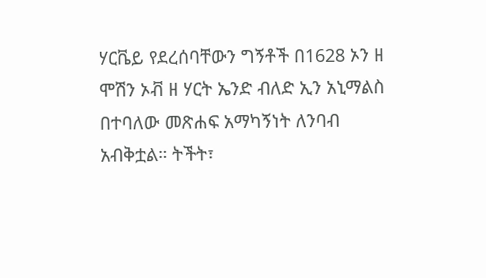ሃርቬይ የደረሰባቸውን ግኝቶች በ1628 ኦን ዘ ሞሽን ኦቭ ዘ ሃርት ኤንድ ብለድ ኢን አኒማልስ በተባለው መጽሐፍ አማካኝነት ለንባብ አብቅቷል። ትችት፣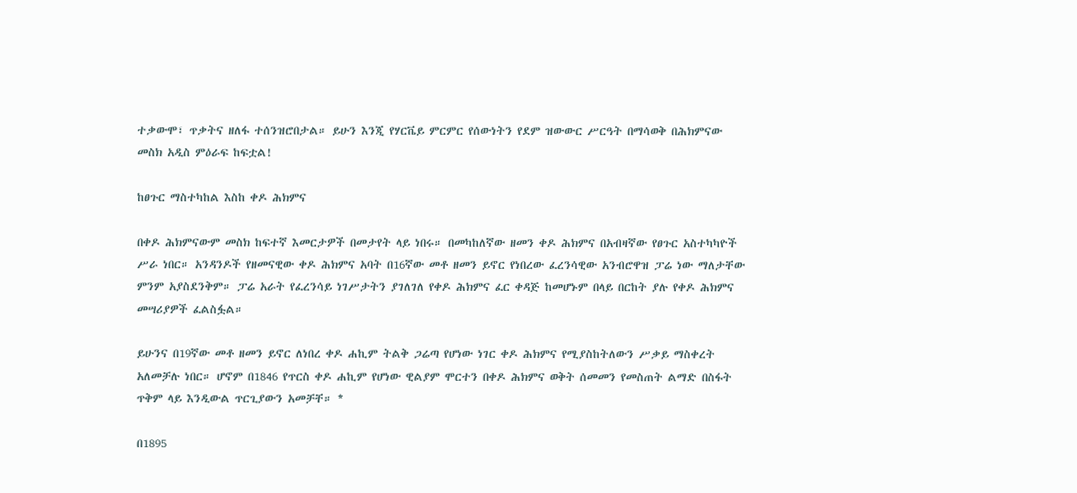ተቃውሞ፣ ጥቃትና ዘለፋ ተሰንዝሮበታል። ይሁን እንጂ የሃርቬይ ምርምር የሰውነትን የደም ዝውውር ሥርዓት በማሳወቅ በሕክምናው መስክ አዲስ ምዕራፍ ከፍቷል!

ከፀጉር ማስተካከል እስከ ቀዶ ሕክምና

በቀዶ ሕክምናውም መስክ ከፍተኛ እመርታዎች በመታየት ላይ ነበሩ። በመካከለኛው ዘመን ቀዶ ሕክምና በአብዛኛው የፀጉር አስተካካዮች ሥራ ነበር። አንዳንዶች የዘመናዊው ቀዶ ሕክምና አባት በ16ኛው መቶ ዘመን ይኖር የነበረው ፈረንሳዊው አንብሮዋዝ ፓሬ ነው ማለታቸው ምንም አያስደንቅም። ፓሬ አራት የፈረንሳይ ነገሥታትን ያገለገለ የቀዶ ሕክምና ፈር ቀዳጅ ከመሆኑም በላይ በርከት ያሉ የቀዶ ሕክምና መሣሪያዎች ፈልስፏል።

ይሁንና በ19ኛው መቶ ዘመን ይኖር ለነበረ ቀዶ ሐኪም ትልቅ ጋሬጣ የሆነው ነገር ቀዶ ሕክምና የሚያስከትለውን ሥቃይ ማስቀረት አለመቻሉ ነበር። ሆኖም በ1846 የጥርስ ቀዶ ሐኪም የሆነው ዊልያም ሞርተን በቀዶ ሕክምና ወቅት ሰመመን የመስጠት ልማድ በስፋት ጥቅም ላይ እንዲውል ጥርጊያውን አመቻቸ። *

በ1895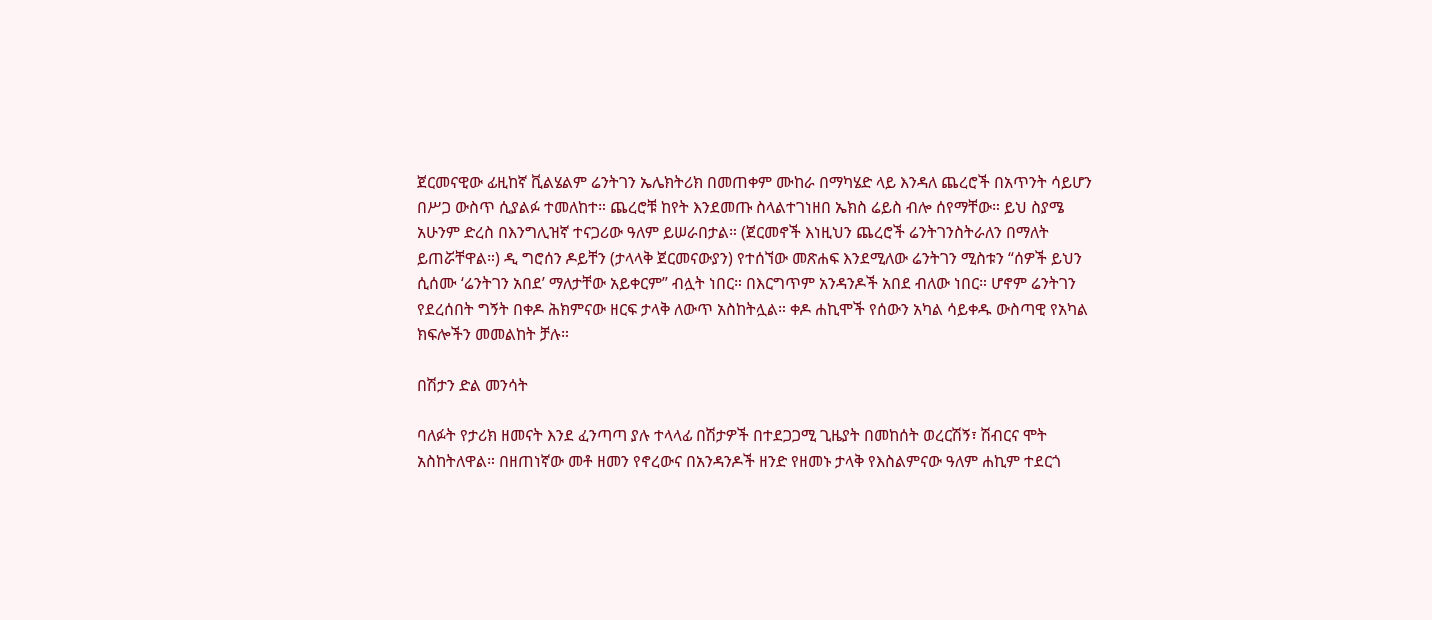ጀርመናዊው ፊዚከኛ ቪልሄልም ሬንትገን ኤሌክትሪክ በመጠቀም ሙከራ በማካሄድ ላይ እንዳለ ጨረሮች በአጥንት ሳይሆን በሥጋ ውስጥ ሲያልፉ ተመለከተ። ጨረሮቹ ከየት እንደመጡ ስላልተገነዘበ ኤክስ ሬይስ ብሎ ሰየማቸው። ይህ ስያሜ አሁንም ድረስ በእንግሊዝኛ ተናጋሪው ዓለም ይሠራበታል። (ጀርመኖች እነዚህን ጨረሮች ሬንትገንስትራለን በማለት ይጠሯቸዋል።) ዲ ግሮሰን ዶይቸን (ታላላቅ ጀርመናውያን) የተሰኘው መጽሐፍ እንደሚለው ሬንትገን ሚስቱን “ሰዎች ይህን ሲሰሙ ‘ሬንትገን አበደ’ ማለታቸው አይቀርም” ብሏት ነበር። በእርግጥም አንዳንዶች አበደ ብለው ነበር። ሆኖም ሬንትገን የደረሰበት ግኝት በቀዶ ሕክምናው ዘርፍ ታላቅ ለውጥ አስከትሏል። ቀዶ ሐኪሞች የሰውን አካል ሳይቀዱ ውስጣዊ የአካል ክፍሎችን መመልከት ቻሉ።

በሽታን ድል መንሳት

ባለፉት የታሪክ ዘመናት እንደ ፈንጣጣ ያሉ ተላላፊ በሽታዎች በተደጋጋሚ ጊዜያት በመከሰት ወረርሽኝ፣ ሽብርና ሞት አስከትለዋል። በዘጠነኛው መቶ ዘመን የኖረውና በአንዳንዶች ዘንድ የዘመኑ ታላቅ የእስልምናው ዓለም ሐኪም ተደርጎ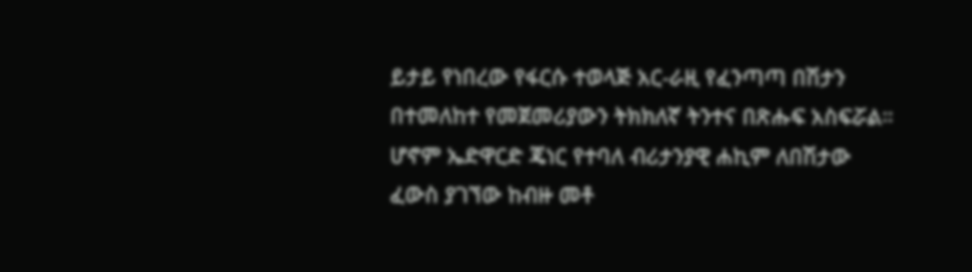ይታይ የነበረው የፋርሱ ተወላጅ አር-ራዚ የፈንጣጣ በሽታን በተመለከተ የመጀመሪያውን ትክክለኛ ትንተና በጽሑፍ አስፍሯል። ሆኖም ኤድዋርድ ጄነር የተባለ ብሪታንያዊ ሐኪም ለበሽታው ፈውስ ያገኘው ከብዙ መቶ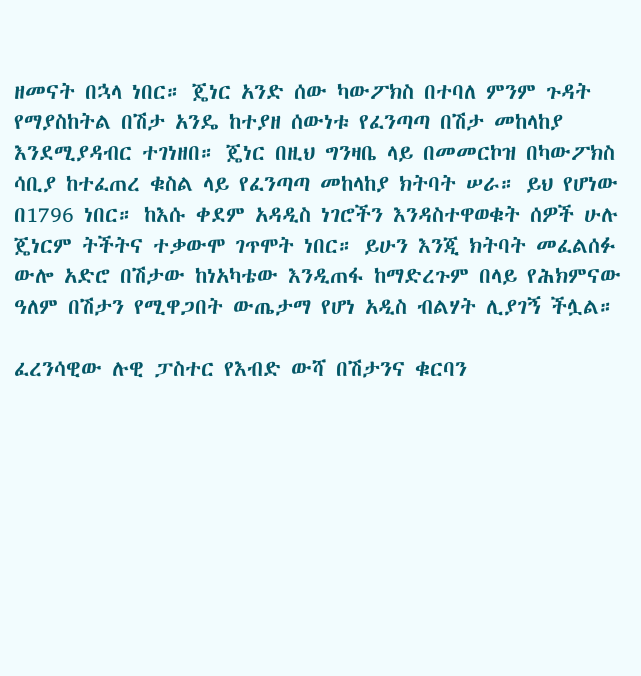ዘመናት በኋላ ነበር። ጄነር አንድ ሰው ካውፖክስ በተባለ ምንም ጉዳት የማያስከትል በሽታ አንዴ ከተያዘ ሰውነቱ የፈንጣጣ በሽታ መከላከያ እንደሚያዳብር ተገነዘበ። ጄነር በዚህ ግንዛቤ ላይ በመመርኮዝ በካውፖክስ ሳቢያ ከተፈጠረ ቁስል ላይ የፈንጣጣ መከላከያ ክትባት ሠራ። ይህ የሆነው በ1796 ነበር። ከእሱ ቀደም አዳዲስ ነገሮችን እንዳስተዋወቁት ሰዎች ሁሉ ጄነርም ትችትና ተቃውሞ ገጥሞት ነበር። ይሁን እንጂ ክትባት መፈልሰፉ ውሎ አድሮ በሽታው ከነአካቴው እንዲጠፋ ከማድረጉም በላይ የሕክምናው ዓለም በሽታን የሚዋጋበት ውጤታማ የሆነ አዲስ ብልሃት ሊያገኝ ችሏል።

ፈረንሳዊው ሉዊ ፓስተር የእብድ ውሻ በሽታንና ቁርባን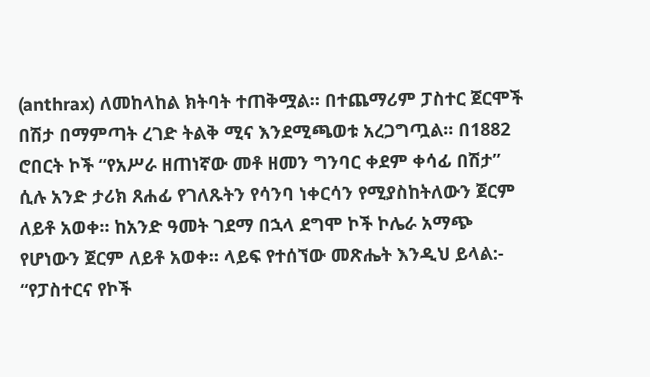(anthrax) ለመከላከል ክትባት ተጠቅሟል። በተጨማሪም ፓስተር ጀርሞች በሽታ በማምጣት ረገድ ትልቅ ሚና እንደሚጫወቱ አረጋግጧል። በ1882 ሮበርት ኮች “የአሥራ ዘጠነኛው መቶ ዘመን ግንባር ቀደም ቀሳፊ በሽታ” ሲሉ አንድ ታሪክ ጸሐፊ የገለጹትን የሳንባ ነቀርሳን የሚያስከትለውን ጀርም ለይቶ አወቀ። ከአንድ ዓመት ገደማ በኋላ ደግሞ ኮች ኮሌራ አማጭ የሆነውን ጀርም ለይቶ አወቀ። ላይፍ የተሰኘው መጽሔት እንዲህ ይላል:- “የፓስተርና የኮች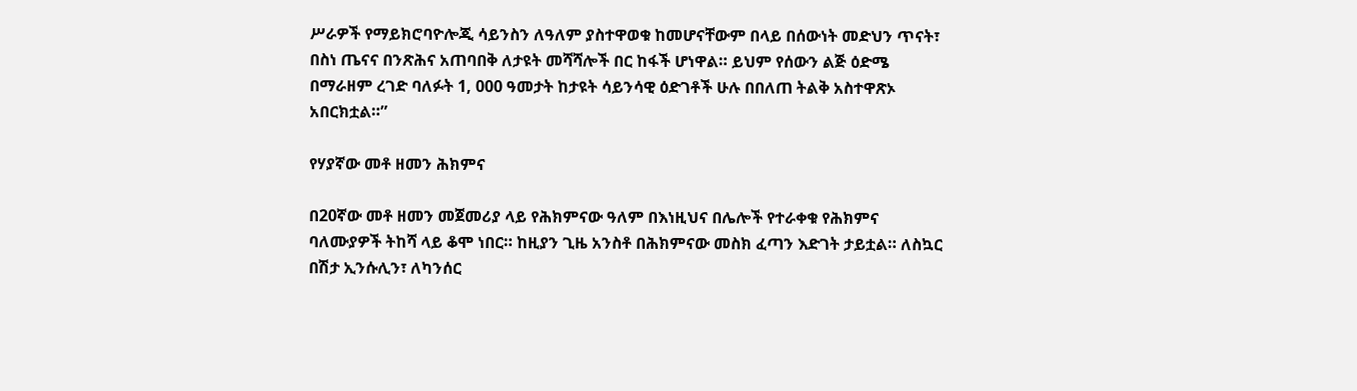ሥራዎች የማይክሮባዮሎጂ ሳይንስን ለዓለም ያስተዋወቁ ከመሆናቸውም በላይ በሰውነት መድህን ጥናት፣ በስነ ጤናና በንጽሕና አጠባበቅ ለታዩት መሻሻሎች በር ከፋች ሆነዋል። ይህም የሰውን ልጅ ዕድሜ በማራዘም ረገድ ባለፉት 1, 000 ዓመታት ከታዩት ሳይንሳዊ ዕድገቶች ሁሉ በበለጠ ትልቅ አስተዋጽኦ አበርክቷል።”

የሃያኛው መቶ ዘመን ሕክምና

በ20ኛው መቶ ዘመን መጀመሪያ ላይ የሕክምናው ዓለም በእነዚህና በሌሎች የተራቀቁ የሕክምና ባለሙያዎች ትከሻ ላይ ቆሞ ነበር። ከዚያን ጊዜ አንስቶ በሕክምናው መስክ ፈጣን እድገት ታይቷል። ለስኳር በሽታ ኢንሱሊን፣ ለካንሰር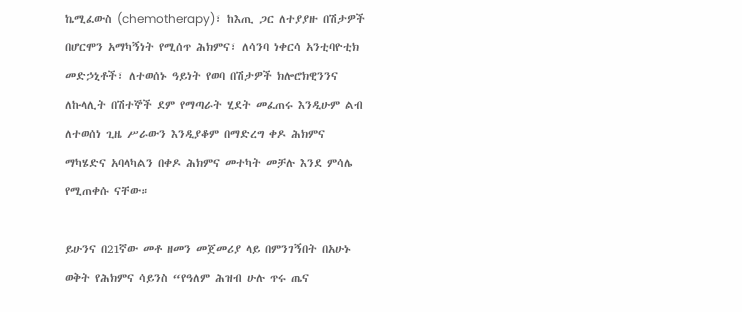ኬሚፈውስ (chemotherapy)፣ ከእጢ ጋር ለተያያዙ በሽታዎች በሆርሞን አማካኝነት የሚሰጥ ሕክምና፣ ለሳንባ ነቀርሳ አንቲባዮቲክ መድኃኒቶች፣ ለተወሰኑ ዓይነት የወባ በሽታዎች ክሎሮክዊንንና ለኩላሊት በሽተኞች ደም የማጣራት ሂደት መፈጠሩ እንዲሁም ልብ ለተወሰነ ጊዜ ሥራውን እንዲያቆም በማድረግ ቀዶ ሕክምና ማካሄድና አባላካልን በቀዶ ሕክምና መተካት መቻሉ እንደ ምሳሌ የሚጠቀሱ ናቸው።

ይሁንና በ21ኛው መቶ ዘመን መጀመሪያ ላይ በምንገኝበት በአሁኑ ወቅት የሕክምና ሳይንስ “የዓለም ሕዝብ ሁሉ ጥሩ ጤና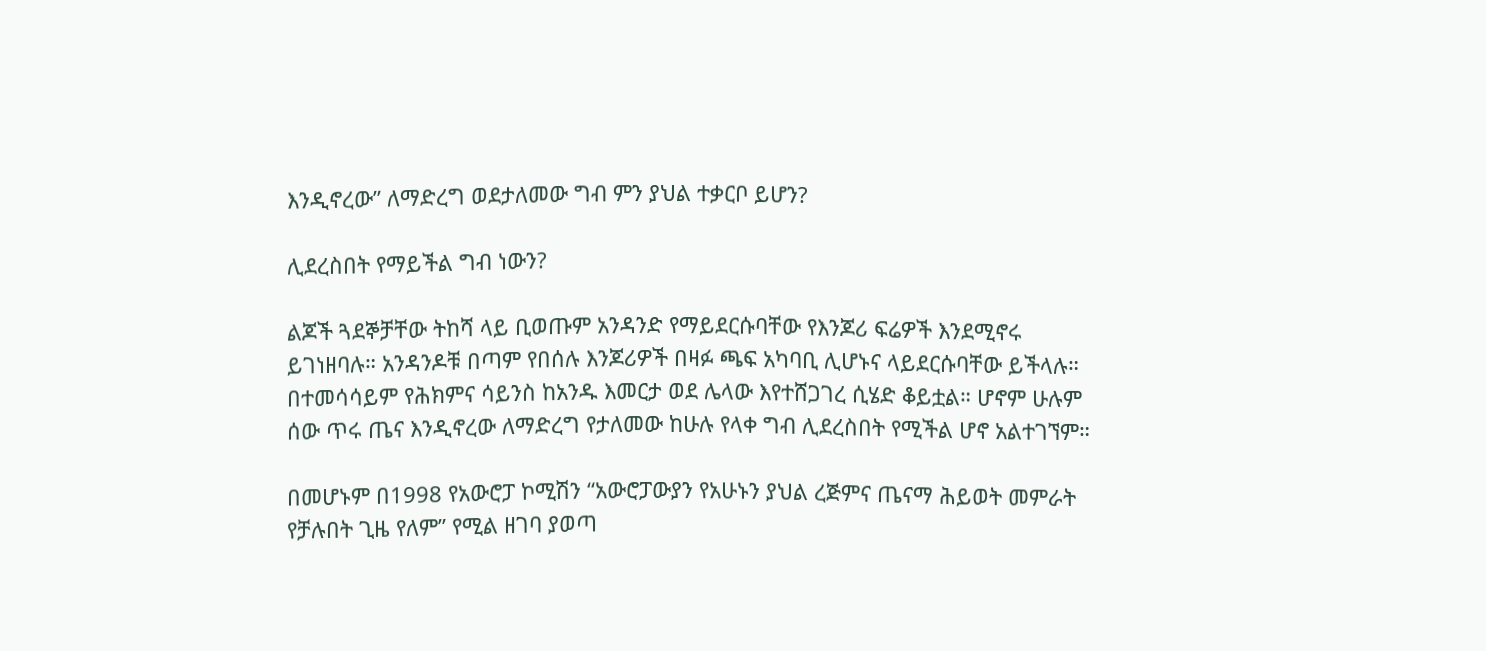እንዲኖረው” ለማድረግ ወደታለመው ግብ ምን ያህል ተቃርቦ ይሆን?

ሊደረስበት የማይችል ግብ ነውን?

ልጆች ጓደኞቻቸው ትከሻ ላይ ቢወጡም አንዳንድ የማይደርሱባቸው የእንጆሪ ፍሬዎች እንደሚኖሩ ይገነዘባሉ። አንዳንዶቹ በጣም የበሰሉ እንጆሪዎች በዛፉ ጫፍ አካባቢ ሊሆኑና ላይደርሱባቸው ይችላሉ። በተመሳሳይም የሕክምና ሳይንስ ከአንዱ እመርታ ወደ ሌላው እየተሸጋገረ ሲሄድ ቆይቷል። ሆኖም ሁሉም ሰው ጥሩ ጤና እንዲኖረው ለማድረግ የታለመው ከሁሉ የላቀ ግብ ሊደረስበት የሚችል ሆኖ አልተገኘም።

በመሆኑም በ1998 የአውሮፓ ኮሚሽን “አውሮፓውያን የአሁኑን ያህል ረጅምና ጤናማ ሕይወት መምራት የቻሉበት ጊዜ የለም” የሚል ዘገባ ያወጣ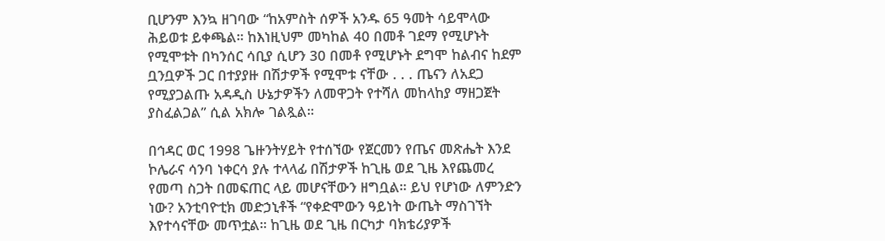ቢሆንም እንኳ ዘገባው “ከአምስት ሰዎች አንዱ 65 ዓመት ሳይሞላው ሕይወቱ ይቀጫል። ከእነዚህም መካከል 40 በመቶ ገደማ የሚሆኑት የሚሞቱት በካንሰር ሳቢያ ሲሆን 30 በመቶ የሚሆኑት ደግሞ ከልብና ከደም ቧንቧዎች ጋር በተያያዙ በሽታዎች የሚሞቱ ናቸው . . . ጤናን ለአደጋ የሚያጋልጡ አዳዲስ ሁኔታዎችን ለመዋጋት የተሻለ መከላከያ ማዘጋጀት ያስፈልጋል” ሲል አክሎ ገልጿል።

በኅዳር ወር 1998 ጌዙንትሃይት የተሰኘው የጀርመን የጤና መጽሔት እንደ ኮሌራና ሳንባ ነቀርሳ ያሉ ተላላፊ በሽታዎች ከጊዜ ወደ ጊዜ እየጨመረ የመጣ ስጋት በመፍጠር ላይ መሆናቸውን ዘግቧል። ይህ የሆነው ለምንድን ነው? አንቲባዮቲክ መድኃኒቶች “የቀድሞውን ዓይነት ውጤት ማስገኘት እየተሳናቸው መጥቷል። ከጊዜ ወደ ጊዜ በርካታ ባክቴሪያዎች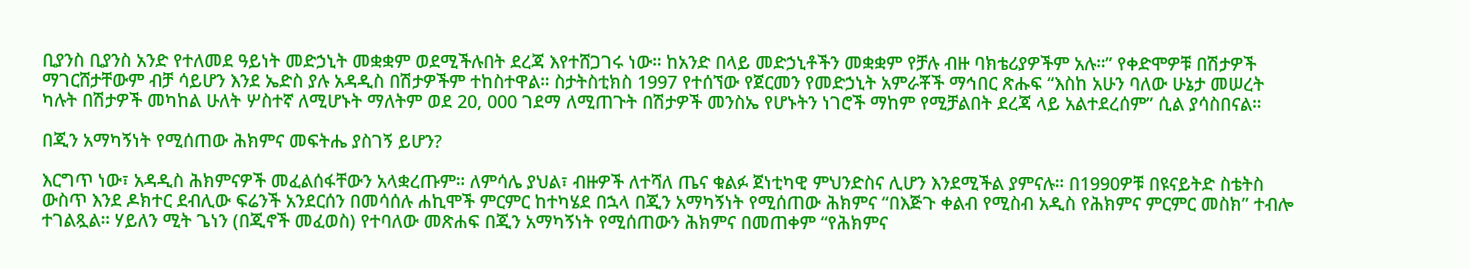ቢያንስ ቢያንስ አንድ የተለመደ ዓይነት መድኃኒት መቋቋም ወደሚችሉበት ደረጃ እየተሸጋገሩ ነው። ከአንድ በላይ መድኃኒቶችን መቋቋም የቻሉ ብዙ ባክቴሪያዎችም አሉ።” የቀድሞዎቹ በሽታዎች ማገርሸታቸውም ብቻ ሳይሆን እንደ ኤድስ ያሉ አዳዲስ በሽታዎችም ተከስተዋል። ስታትስቲክስ 1997 የተሰኘው የጀርመን የመድኃኒት አምራቾች ማኅበር ጽሑፍ “እስከ አሁን ባለው ሁኔታ መሠረት ካሉት በሽታዎች መካከል ሁለት ሦስተኛ ለሚሆኑት ማለትም ወደ 20, 000 ገደማ ለሚጠጉት በሽታዎች መንስኤ የሆኑትን ነገሮች ማከም የሚቻልበት ደረጃ ላይ አልተደረሰም” ሲል ያሳስበናል።

በጂን አማካኝነት የሚሰጠው ሕክምና መፍትሔ ያስገኝ ይሆን?

እርግጥ ነው፣ አዳዲስ ሕክምናዎች መፈልሰፋቸውን አላቋረጡም። ለምሳሌ ያህል፣ ብዙዎች ለተሻለ ጤና ቁልፉ ጀነቲካዊ ምህንድስና ሊሆን እንደሚችል ያምናሉ። በ1990ዎቹ በዩናይትድ ስቴትስ ውስጥ እንደ ዶክተር ደብሊው ፍሬንች አንደርሰን በመሳሰሉ ሐኪሞች ምርምር ከተካሄደ በኋላ በጂን አማካኝነት የሚሰጠው ሕክምና “በእጅጉ ቀልብ የሚስብ አዲስ የሕክምና ምርምር መስክ” ተብሎ ተገልጿል። ሃይለን ሚት ጌነን (በጂኖች መፈወስ) የተባለው መጽሐፍ በጂን አማካኝነት የሚሰጠውን ሕክምና በመጠቀም “የሕክምና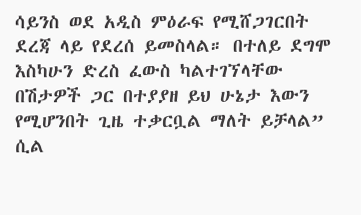ሳይንስ ወደ አዲስ ምዕራፍ የሚሸጋገርበት ደረጃ ላይ የደረሰ ይመስላል። በተለይ ደግሞ እስካሁን ድረስ ፈውስ ካልተገኘላቸው በሽታዎች ጋር በተያያዘ ይህ ሁኔታ እውን የሚሆንበት ጊዜ ተቃርቧል ማለት ይቻላል” ሲል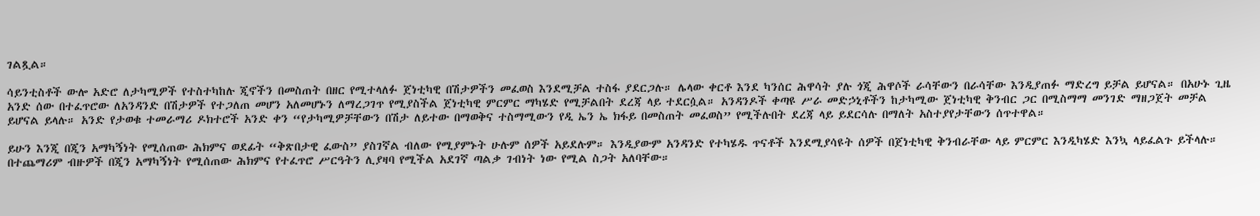ገልጿል።

ሳይንቲስቶች ውሎ አድሮ ለታካሚዎች የተስተካከሉ ጂኖችን በመስጠት በዘር የሚተላለፉ ጀነቲካዊ በሽታዎችን መፈወስ እንደሚቻል ተስፋ ያደርጋሉ። ሌላው ቀርቶ እንደ ካንሰር ሕዋሳት ያሉ ጎጂ ሕዋሶች ራሳቸውን በራሳቸው እንዲያጠፉ ማድረግ ይቻል ይሆናል። በአሁኑ ጊዜ አንድ ሰው በተፈጥሮው ለአንዳንድ በሽታዎች የተጋለጠ መሆን አለመሆኑን ለማረጋገጥ የሚያስችል ጀነቲካዊ ምርምር ማካሄድ የሚቻልበት ደረጃ ላይ ተደርሷል። አንዳንዶች ቀጣዩ ሥራ መድኃኒቶችን ከታካሚው ጀነቲካዊ ቅንብር ጋር በሚስማማ መንገድ ማዘጋጀት መቻል ይሆናል ይላሉ። አንድ የታወቁ ተመራማሪ ዶክተሮች አንድ ቀን “የታካሚዎቻቸውን በሽታ ለይተው በማወቅና ተስማሚውን የዲ ኤን ኤ ክፋይ በመስጠት መፈወስ” የሚችሉበት ደረጃ ላይ ይደርሳሉ በማለት አስተያየታቸውን ሰጥተዋል።

ይሁን እንጂ በጂን አማካኝነት የሚሰጠው ሕክምና ወደፊት “ቅጽበታዊ ፈውስ” ያስገኛል ብለው የሚያምኑት ሁሉም ሰዎች አይደሉም። እንዲያውም አንዳንድ የተካሄዱ ጥናቶች እንደሚያሳዩት ሰዎች በጀነቲካዊ ቅንብራቸው ላይ ምርምር እንዲካሄድ እንኳ ላይፈልጉ ይችላሉ። በተጨማሪም ብዙዎች በጂን አማካኝነት የሚሰጠው ሕክምና የተፈጥሮ ሥርዓትን ሊያዛባ የሚችል አደገኛ ጣልቃ ገብነት ነው የሚል ስጋት አለባቸው።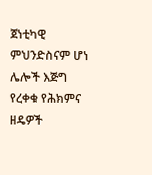ጀነቲካዊ ምህንድስናም ሆነ ሌሎች እጅግ የረቀቁ የሕክምና ዘዴዎች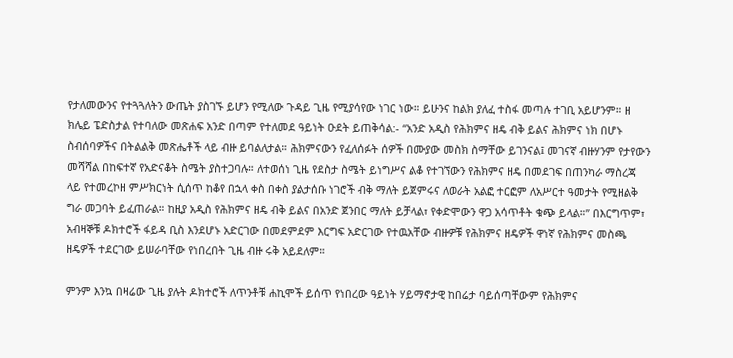የታለመውንና የተጓጓለትን ውጤት ያስገኙ ይሆን የሚለው ጉዳይ ጊዜ የሚያሳየው ነገር ነው። ይሁንና ከልክ ያለፈ ተስፋ መጣሉ ተገቢ አይሆንም። ዘ ክሌይ ፔድስታል የተባለው መጽሐፍ አንድ በጣም የተለመደ ዓይነት ዑደት ይጠቅሳል:- “አንድ አዲስ የሕክምና ዘዴ ብቅ ይልና ሕክምና ነክ በሆኑ ስብሰባዎችና በትልልቅ መጽሔቶች ላይ ብዙ ይባልለታል። ሕክምናውን የፈለሰፉት ሰዎች በሙያው መስክ ስማቸው ይገንናል፤ መገናኛ ብዙሃንም የታየውን መሻሻል በከፍተኛ የአድናቆት ስሜት ያስተጋባሉ። ለተወሰነ ጊዜ የደስታ ስሜት ይነግሥና ልቆ የተገኘውን የሕክምና ዘዴ በመደገፍ በጠንካራ ማስረጃ ላይ የተመረኮዘ ምሥክርነት ሲሰጥ ከቆየ በኋላ ቀስ በቀስ ያልታሰቡ ነገሮች ብቅ ማለት ይጀምሩና ለወራት አልፎ ተርፎም ለአሥርተ ዓመታት የሚዘልቅ ግራ መጋባት ይፈጠራል። ከዚያ አዲስ የሕክምና ዘዴ ብቅ ይልና በአንድ ጀንበር ማለት ይቻላል፣ የቀድሞውን ዋጋ አሳጥቶት ቁጭ ይላል።” በእርግጥም፣ አብዛኞቹ ዶክተሮች ፋይዳ ቢስ እንደሆኑ አድርገው በመደምደም እርግፍ አድርገው የተዉአቸው ብዙዎቹ የሕክምና ዘዴዎች ዋነኛ የሕክምና መስጫ ዘዴዎች ተደርገው ይሠራባቸው የነበረበት ጊዜ ብዙ ሩቅ አይደለም።

ምንም እንኳ በዛሬው ጊዜ ያሉት ዶክተሮች ለጥንቶቹ ሐኪሞች ይሰጥ የነበረው ዓይነት ሃይማኖታዊ ከበሬታ ባይሰጣቸውም የሕክምና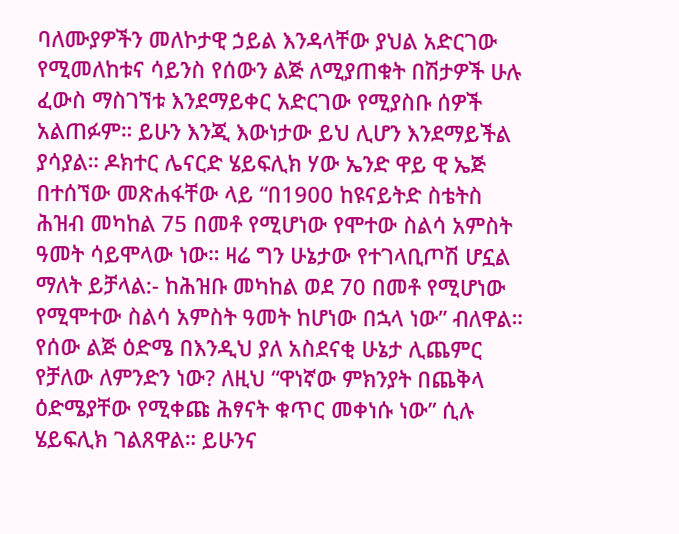ባለሙያዎችን መለኮታዊ ኃይል እንዳላቸው ያህል አድርገው የሚመለከቱና ሳይንስ የሰውን ልጅ ለሚያጠቁት በሽታዎች ሁሉ ፈውስ ማስገኘቱ እንደማይቀር አድርገው የሚያስቡ ሰዎች አልጠፉም። ይሁን እንጂ እውነታው ይህ ሊሆን እንደማይችል ያሳያል። ዶክተር ሌናርድ ሄይፍሊክ ሃው ኤንድ ዋይ ዊ ኤጅ በተሰኘው መጽሐፋቸው ላይ “በ1900 ከዩናይትድ ስቴትስ ሕዝብ መካከል 75 በመቶ የሚሆነው የሞተው ስልሳ አምስት ዓመት ሳይሞላው ነው። ዛሬ ግን ሁኔታው የተገላቢጦሽ ሆኗል ማለት ይቻላል:- ከሕዝቡ መካከል ወደ 70 በመቶ የሚሆነው የሚሞተው ስልሳ አምስት ዓመት ከሆነው በኋላ ነው” ብለዋል። የሰው ልጅ ዕድሜ በእንዲህ ያለ አስደናቂ ሁኔታ ሊጨምር የቻለው ለምንድን ነው? ለዚህ “ዋነኛው ምክንያት በጨቅላ ዕድሜያቸው የሚቀጩ ሕፃናት ቁጥር መቀነሱ ነው” ሲሉ ሄይፍሊክ ገልጸዋል። ይሁንና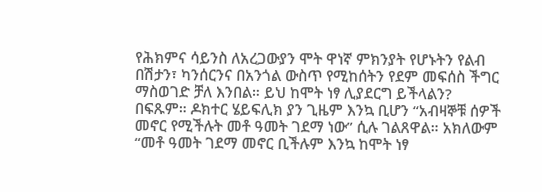የሕክምና ሳይንስ ለአረጋውያን ሞት ዋነኛ ምክንያት የሆኑትን የልብ በሽታን፣ ካንሰርንና በአንጎል ውስጥ የሚከሰትን የደም መፍሰስ ችግር ማስወገድ ቻለ እንበል። ይህ ከሞት ነፃ ሊያደርግ ይችላልን? በፍጹም። ዶክተር ሄይፍሊክ ያን ጊዜም እንኳ ቢሆን “አብዛኞቹ ሰዎች መኖር የሚችሉት መቶ ዓመት ገደማ ነው” ሲሉ ገልጸዋል። አክለውም “መቶ ዓመት ገደማ መኖር ቢችሉም እንኳ ከሞት ነፃ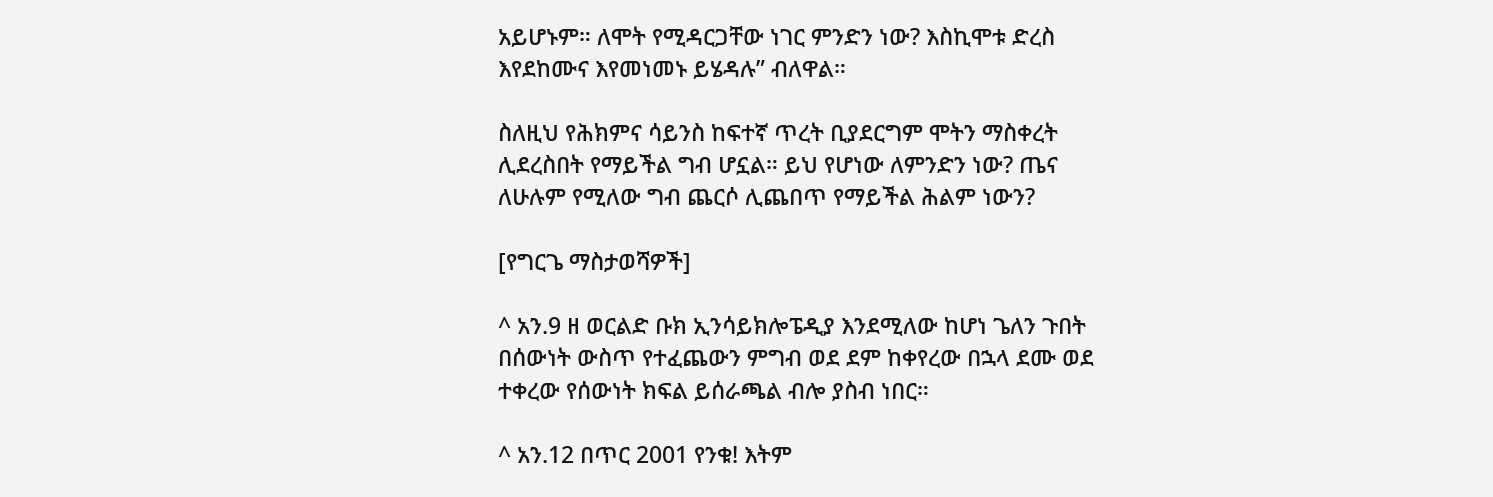አይሆኑም። ለሞት የሚዳርጋቸው ነገር ምንድን ነው? እስኪሞቱ ድረስ እየደከሙና እየመነመኑ ይሄዳሉ” ብለዋል።

ስለዚህ የሕክምና ሳይንስ ከፍተኛ ጥረት ቢያደርግም ሞትን ማስቀረት ሊደረስበት የማይችል ግብ ሆኗል። ይህ የሆነው ለምንድን ነው? ጤና ለሁሉም የሚለው ግብ ጨርሶ ሊጨበጥ የማይችል ሕልም ነውን?

[የግርጌ ማስታወሻዎች]

^ አን.9 ዘ ወርልድ ቡክ ኢንሳይክሎፔዲያ እንደሚለው ከሆነ ጌለን ጉበት በሰውነት ውስጥ የተፈጨውን ምግብ ወደ ደም ከቀየረው በኋላ ደሙ ወደ ተቀረው የሰውነት ክፍል ይሰራጫል ብሎ ያስብ ነበር።

^ አን.12 በጥር 2001 የንቁ! እትም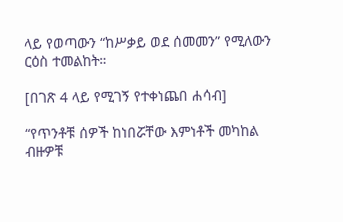ላይ የወጣውን “ከሥቃይ ወደ ሰመመን” የሚለውን ርዕስ ተመልከት።

[በገጽ 4 ላይ የሚገኝ የተቀነጨበ ሐሳብ]

“የጥንቶቹ ሰዎች ከነበሯቸው እምነቶች መካከል ብዙዎቹ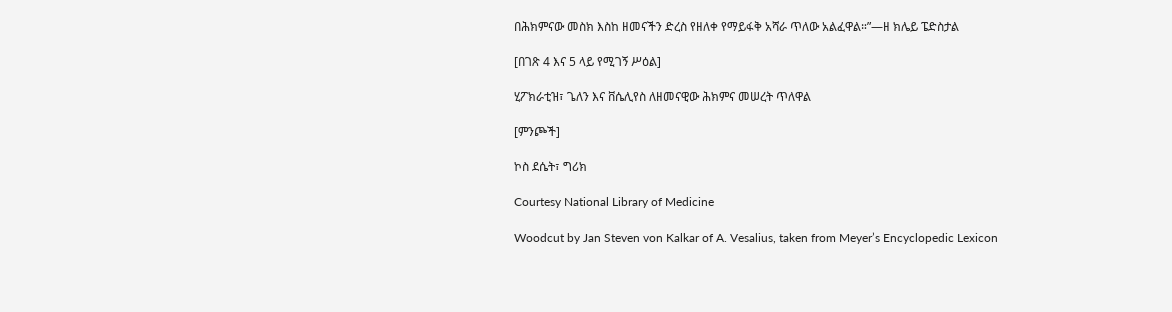በሕክምናው መስክ እስከ ዘመናችን ድረስ የዘለቀ የማይፋቅ አሻራ ጥለው አልፈዋል።”—ዘ ክሌይ ፔድስታል

[በገጽ 4 እና 5 ላይ የሚገኝ ሥዕል]

ሂፖክራቲዝ፣ ጌለን እና ቨሴሊየስ ለዘመናዊው ሕክምና መሠረት ጥለዋል

[ምንጮች]

ኮስ ደሴት፣ ግሪክ

Courtesy National Library of Medicine

Woodcut by Jan Steven von Kalkar of A. Vesalius, taken from Meyer’s Encyclopedic Lexicon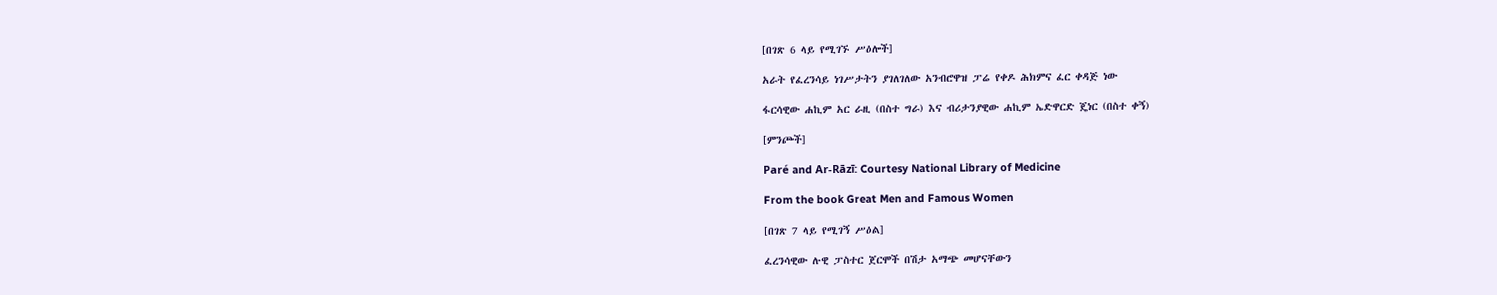[በገጽ 6 ላይ የሚገኙ ሥዕሎች]

አራት የፈረንሳይ ነገሥታትን ያገለገለው አንብሮዋዝ ፓሬ የቀዶ ሕክምና ፈር ቀዳጅ ነው

ፋርሳዊው ሐኪም አር ራዚ (በስተ ግራ) እና ብሪታንያዊው ሐኪም ኤድዋርድ ጄነር (በስተ ቀኝ)

[ምንጮች]

Paré and Ar-Rāzī: Courtesy National Library of Medicine

From the book Great Men and Famous Women

[በገጽ 7 ላይ የሚገኝ ሥዕል]

ፈረንሳዊው ሉዊ ፓስተር ጀርሞች በሽታ አማጭ መሆናቸውን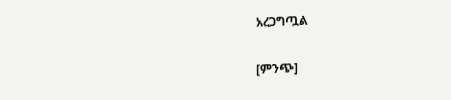አረጋግጧል

[ምንጭ]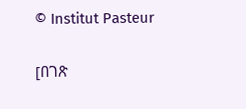© Institut Pasteur

[በገጽ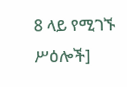8 ላይ የሚገኙ ሥዕሎች]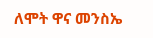ለሞት ዋና መንስኤ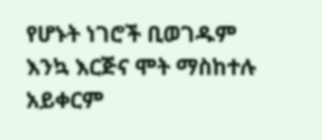የሆኑት ነገሮች ቢወገዱም እንኳ እርጅና ሞት ማስከተሉ አይቀርም